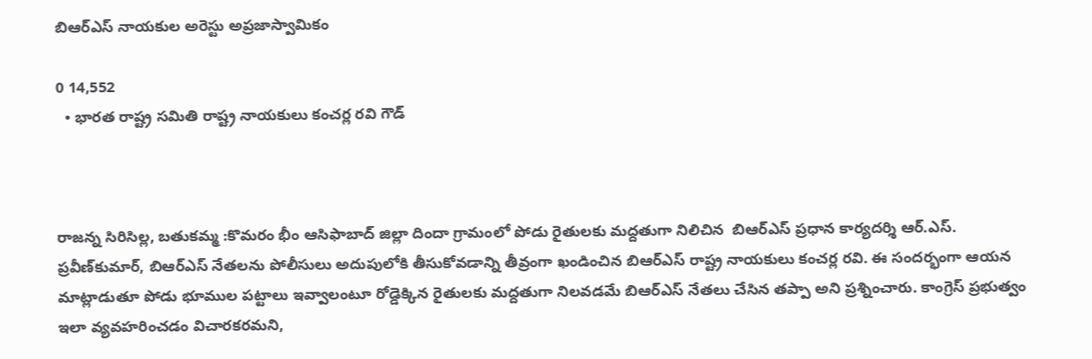బిఆర్ఎస్ నాయకుల అరెస్టు అప్రజాస్వామికం

0 14,552
  • భారత రాష్ట్ర సమితి రాష్ట్ర నాయకులు కంచర్ల రవి గౌడ్



రాజన్న సిరిసిల్ల, బతుకమ్మ :కొమరం భీం ఆసిఫాబాద్ జిల్లా దిందా గ్రామంలో పోడు రైతులకు మద్దతుగా నిలిచిన  బిఆర్ఎస్ ప్రధాన కార్యదర్శి ఆర్‌.ఎస్‌. ప్రవీణ్‌కుమార్, బిఆర్ఎస్ నేతలను పోలీసులు అదుపులోకి తీసుకోవడాన్ని తీవ్రంగా ఖండించిన బిఆర్ఎస్ రాష్ట్ర నాయకులు కంచర్ల రవి. ఈ సందర్భంగా ఆయన మాట్లాడుతూ పోడు భూముల పట్టాలు ఇవ్వాలంటూ రోడ్డెక్కిన రైతులకు మద్దతుగా నిలవడమే బిఆర్ఎస్ నేతలు చేసిన తప్పా అని ప్రశ్నించారు. కాంగ్రెస్ ప్రభుత్వం ఇలా వ్యవహరించడం విచారకరమని,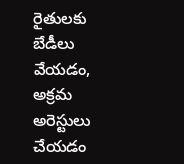రైతులకు బేడీలు వేయడం, అక్రమ అరెస్టులు చేయడం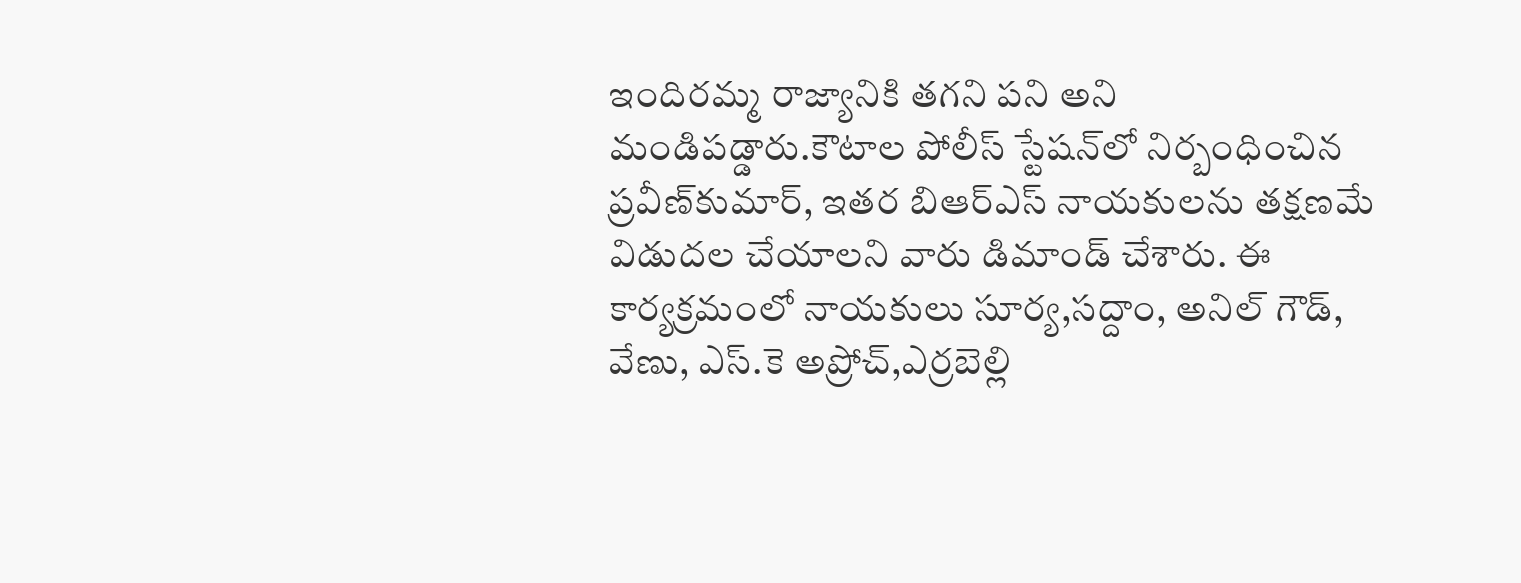ఇందిరమ్మ రాజ్యానికి తగని పని అని మండిపడ్డారు.కౌటాల పోలీస్ స్టేషన్‌లో నిర్బంధించిన ప్రవీణ్‌కుమార్, ఇతర బిఆర్ఎస్ నాయకులను తక్షణమే విడుదల చేయాలని వారు డిమాండ్ చేశారు. ఈ కార్యక్రమంలో నాయకులు సూర్య,సద్దాం, అనిల్ గౌడ్, వేణు, ఎస్.కె అప్రోచ్,ఎర్రబెల్లి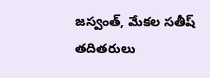జస్వంత్, మేకల సతీష్ తదితరులు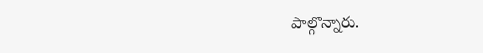పాల్గొన్నారు.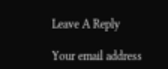Leave A Reply

Your email address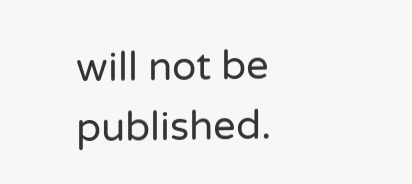will not be published.